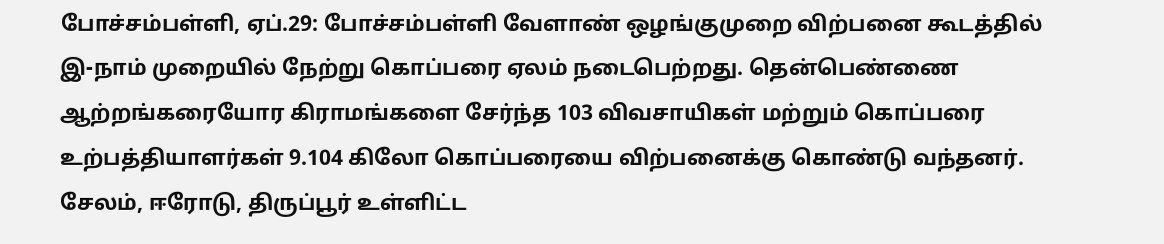போச்சம்பள்ளி, ஏப்.29: போச்சம்பள்ளி வேளாண் ஒழங்குமுறை விற்பனை கூடத்தில் இ-நாம் முறையில் நேற்று கொப்பரை ஏலம் நடைபெற்றது. தென்பெண்ணை ஆற்றங்கரையோர கிராமங்களை சேர்ந்த 103 விவசாயிகள் மற்றும் கொப்பரை உற்பத்தியாளர்கள் 9.104 கிலோ கொப்பரையை விற்பனைக்கு கொண்டு வந்தனர். சேலம், ஈரோடு, திருப்பூர் உள்ளிட்ட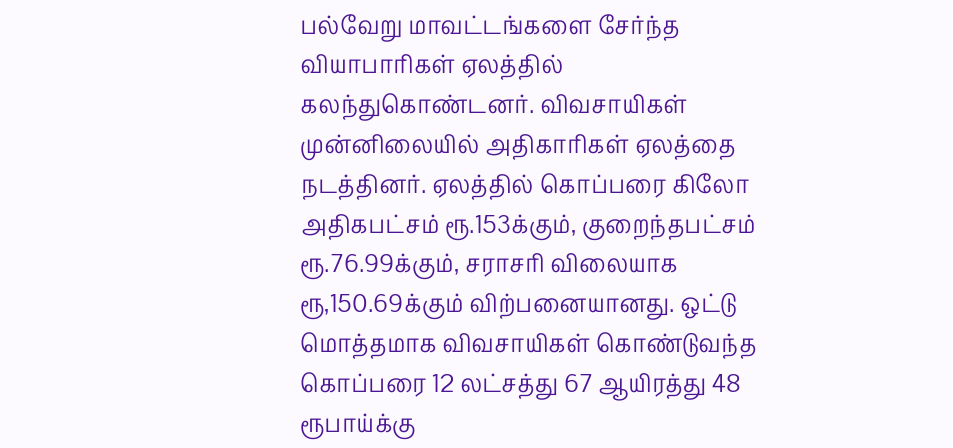பல்வேறு மாவட்டங்களை சேர்ந்த வியாபாரிகள் ஏலத்தில் கலந்துகொண்டனர். விவசாயிகள் முன்னிலையில் அதிகாரிகள் ஏலத்தை நடத்தினர். ஏலத்தில் கொப்பரை கிலோ அதிகபட்சம் ரூ.153க்கும், குறைந்தபட்சம் ரூ.76.99க்கும், சராசரி விலையாக ரூ,150.69க்கும் விற்பனையானது. ஒட்டு மொத்தமாக விவசாயிகள் கொண்டுவந்த கொப்பரை 12 லட்சத்து 67 ஆயிரத்து 48 ரூபாய்க்கு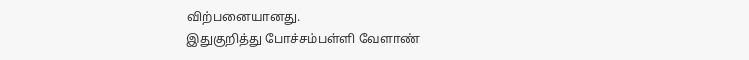விற்பனையானது.
இதுகுறித்து போச்சம்பள்ளி வேளாண்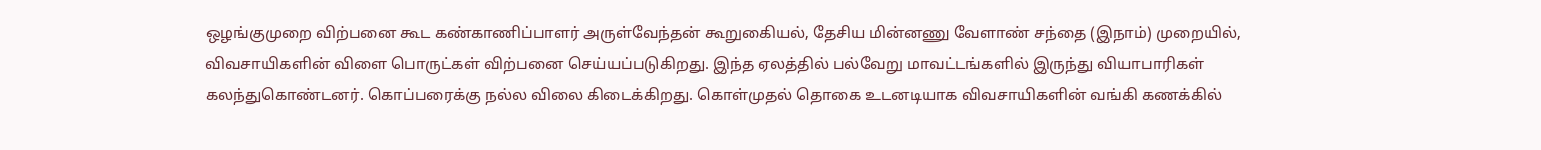ஒழங்குமுறை விற்பனை கூட கண்காணிப்பாளர் அருள்வேந்தன் கூறுகைியல், தேசிய மின்னணு வேளாண் சந்தை (இநாம்) முறையில், விவசாயிகளின் விளை பொருட்கள் விற்பனை செய்யப்படுகிறது. இந்த ஏலத்தில் பல்வேறு மாவட்டங்களில் இருந்து வியாபாரிகள் கலந்துகொண்டனர். கொப்பரைக்கு நல்ல விலை கிடைக்கிறது. கொள்முதல் தொகை உடனடியாக விவசாயிகளின் வங்கி கணக்கில்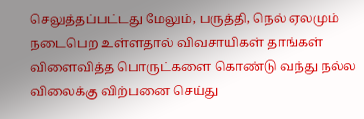செலுத்தப்பட்டது மேலும், பருத்தி, நெல் ஏலமும் நடைபெற உள்ளதால் விவசாயிகள் தாங்கள் விளைவித்த பொருட்களை கொண்டு வந்து நல்ல விலைக்கு விற்பனை செய்து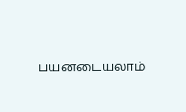பயனடையலாம்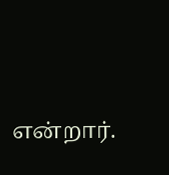என்றார்.